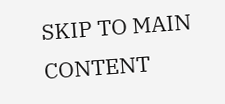SKIP TO MAIN CONTENT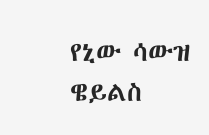የኒው ሳውዝ ዌይልስ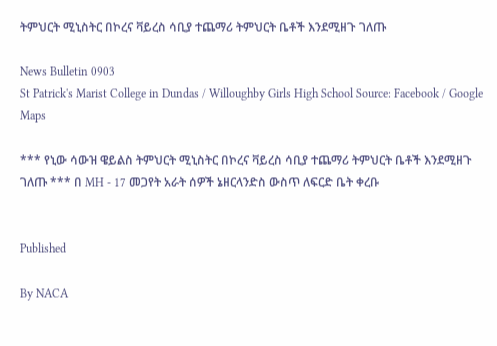ትምህርት ሚኒስትር በኮረና ቫይረስ ሳቢያ ተጨማሪ ትምህርት ቤቶች እንደሚዘጉ ገለጡ

News Bulletin 0903
St Patrick's Marist College in Dundas / Willoughby Girls High School Source: Facebook / Google Maps

*** የኒው ሳውዝ ዌይልስ ትምህርት ሚኒስትር በኮረና ቫይረስ ሳቢያ ተጨማሪ ትምህርት ቤቶች እንደሚዘጉ ገለጡ *** በ MH - 17 መጋየት አራት ሰዎች ኔዘርላንድስ ውስጥ ለፍርድ ቤት ቀረቡ


Published

By NACA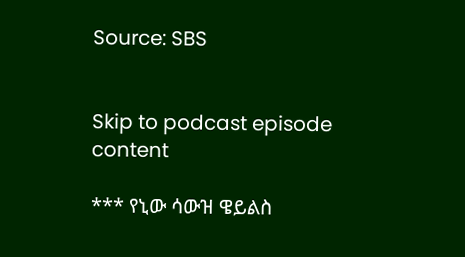Source: SBS


Skip to podcast episode content

*** የኒው ሳውዝ ዌይልስ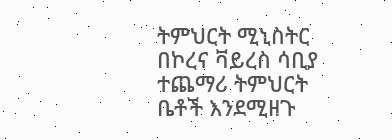ትምህርት ሚኒስትር በኮረና ቫይረስ ሳቢያ ተጨማሪ ትምህርት ቤቶች እንደሚዘጉ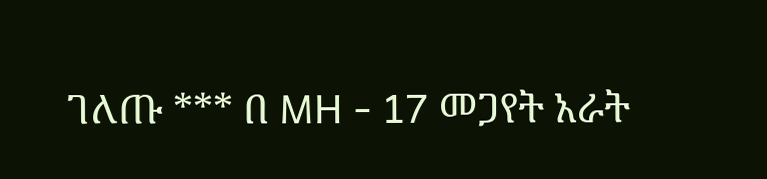ገለጡ *** በ MH - 17 መጋየት አራት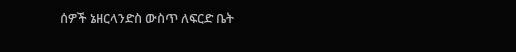ሰዎች ኔዘርላንድስ ውስጥ ለፍርድ ቤት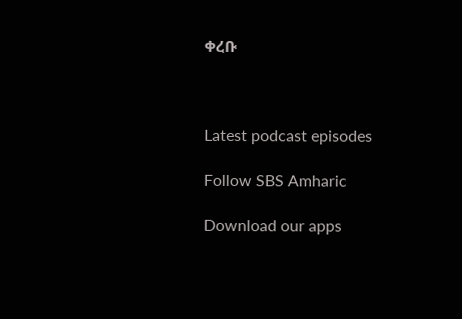ቀረቡ



Latest podcast episodes

Follow SBS Amharic

Download our apps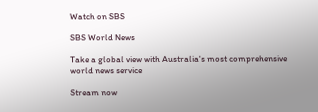Watch on SBS

SBS World News

Take a global view with Australia's most comprehensive world news service

Stream now